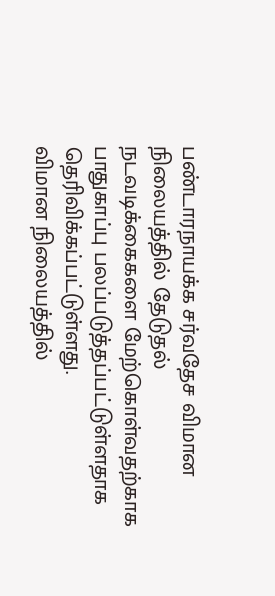பண்டாரநாயக்க சர்வதேச விமான நிலையத்தில் தேடுதல் நடவடிக்கைகளை மேற்கொள்வதற்காக பாதுகாப்பு பலப்படுத்தப்பட்டுள்ளதாக தெரிவிக்கப்பட்டுள்ளது.
விமான நிலையத்தில்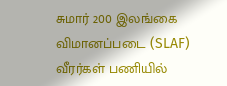சுமார் 200 இலங்கை விமானப்படை (SLAF) வீரர்கள் பணியில்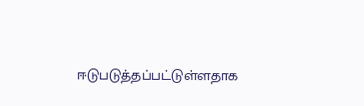ஈடுபடுத்தப்பட்டுள்ளதாக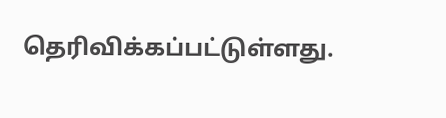தெரிவிக்கப்பட்டுள்ளது.